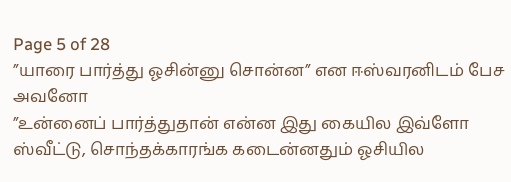Page 5 of 28
”யாரை பார்த்து ஓசின்னு சொன்ன” என ஈஸ்வரனிடம் பேச அவனோ
”உன்னைப் பார்த்துதான் என்ன இது கையில இவ்ளோ ஸ்வீட்டு, சொந்தக்காரங்க கடைன்னதும் ஓசியில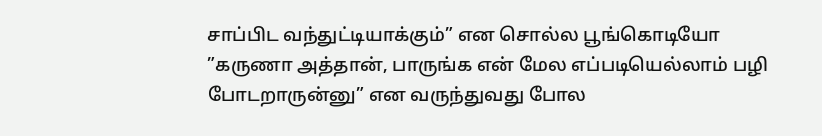சாப்பிட வந்துட்டியாக்கும்” என சொல்ல பூங்கொடியோ
”கருணா அத்தான், பாருங்க என் மேல எப்படியெல்லாம் பழி போடறாருன்னு” என வருந்துவது போல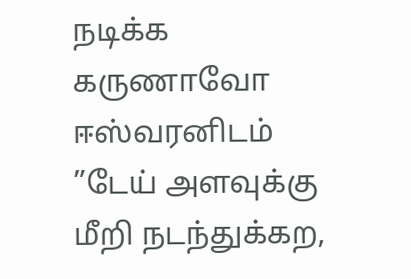நடிக்க கருணாவோ ஈஸ்வரனிடம்
”டேய் அளவுக்கு மீறி நடந்துக்கற,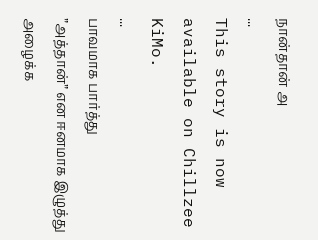நான்தான் அ
...
This story is now available on Chillzee KiMo.
...
பாவமாக பார்த்து
”அத்தான்” என ஈனமாக இழுத்து அழைக்க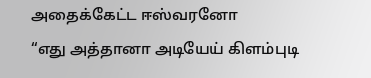அதைக்கேட்ட ஈஸ்வரனோ
“எது அத்தானா அடியேய் கிளம்புடி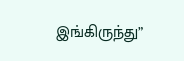இங்கிருந்து”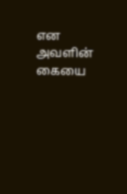என அவளின் கையை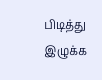பிடித்து இழுக்க